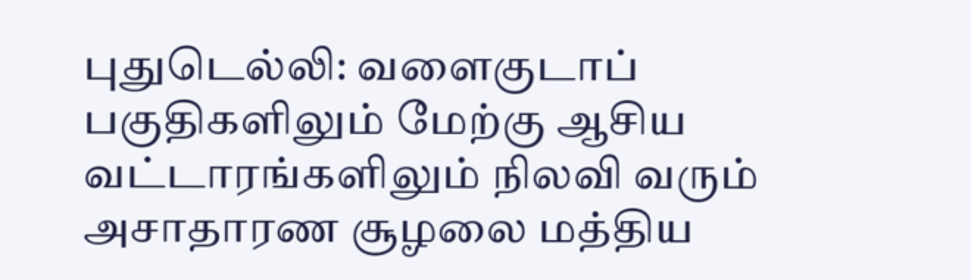புதுடெல்லி: வளைகுடாப் பகுதிகளிலும் மேற்கு ஆசிய வட்டாரங்களிலும் நிலவி வரும் அசாதாரண சூழலை மத்திய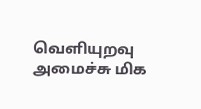வெளியுறவு அமைச்சு மிக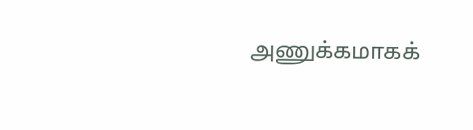அணுக்கமாகக்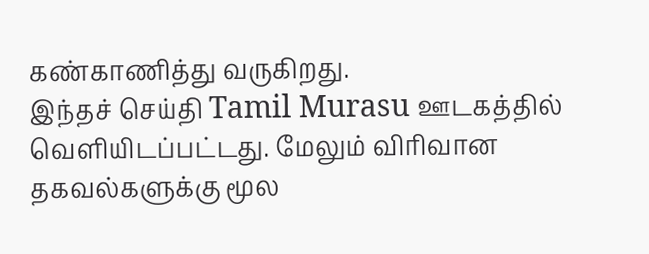கண்காணித்து வருகிறது.
இந்தச் செய்தி Tamil Murasu ஊடகத்தில் வெளியிடப்பட்டது. மேலும் விரிவான தகவல்களுக்கு மூல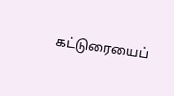கட்டுரையைப்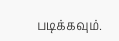படிக்கவும்.